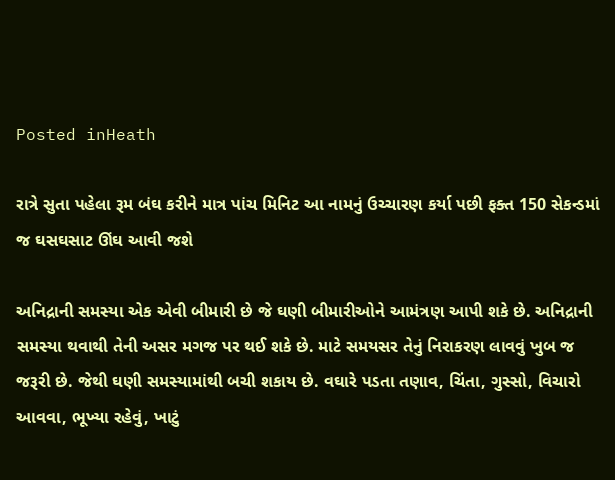Posted inHeath

રાત્રે સુતા પહેલા રૂમ બંઘ કરીને માત્ર પાંચ મિનિટ આ નામનું ઉચ્ચારણ કર્યા પછી ફક્ત 150 સેકન્ડમાં જ ઘસઘસાટ ઊંઘ આવી જશે

અનિદ્રાની સમસ્યા એક એવી બીમારી છે જે ઘણી બીમારીઓને આમંત્રણ આપી શકે છે. અનિદ્રાની સમસ્યા થવાથી તેની અસર મગજ પર થઈ શકે છે. માટે સમયસર તેનું નિરાકરણ લાવવું ખુબ જ જરૂરી છે. જેથી ઘણી સમસ્યામાંથી બચી શકાય છે. વઘારે પડતા તણાવ, ચિંતા, ગુસ્સો, વિચારો આવવા, ભૂખ્યા રહેવું, ખાટું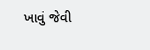ખાવું જેવી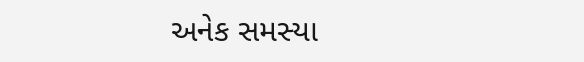અનેક સમસ્યા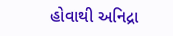હોવાથી અનિદ્રા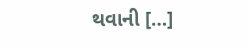થવાની […]